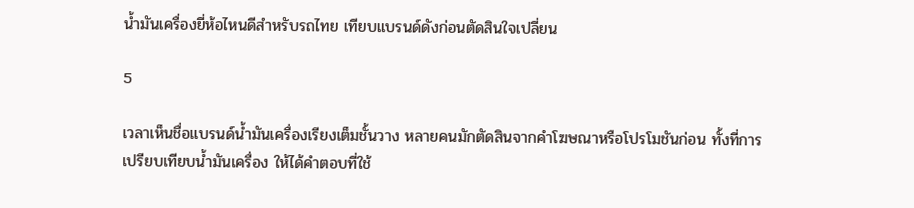น้ำมันเครื่องยี่ห้อไหนดีสำหรับรถไทย เทียบแบรนด์ดังก่อนตัดสินใจเปลี่ยน

5

เวลาเห็นชื่อแบรนด์น้ำมันเครื่องเรียงเต็มชั้นวาง หลายคนมักตัดสินจากคำโฆษณาหรือโปรโมชันก่อน ทั้งที่การ เปรียบเทียบน้ำมันเครื่อง ให้ได้คำตอบที่ใช้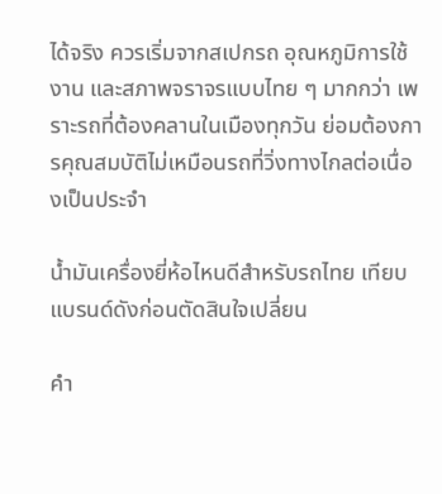ได้จริง ควรเริ่มจากสเปกรถ อุณหภูมิการใช้งาน และสภาพจราจรแบบไทย ๆ มากกว่า เพราะรถที่ต้องคลานในเมืองทุกวัน ย่อมต้องการคุณสมบัติไม่เหมือนรถที่วิ่งทางไกลต่อเนื่องเป็นประจำ

น้ำมันเครื่องยี่ห้อไหนดีสำหรับรถไทย เทียบแบรนด์ดังก่อนตัดสินใจเปลี่ยน

คำ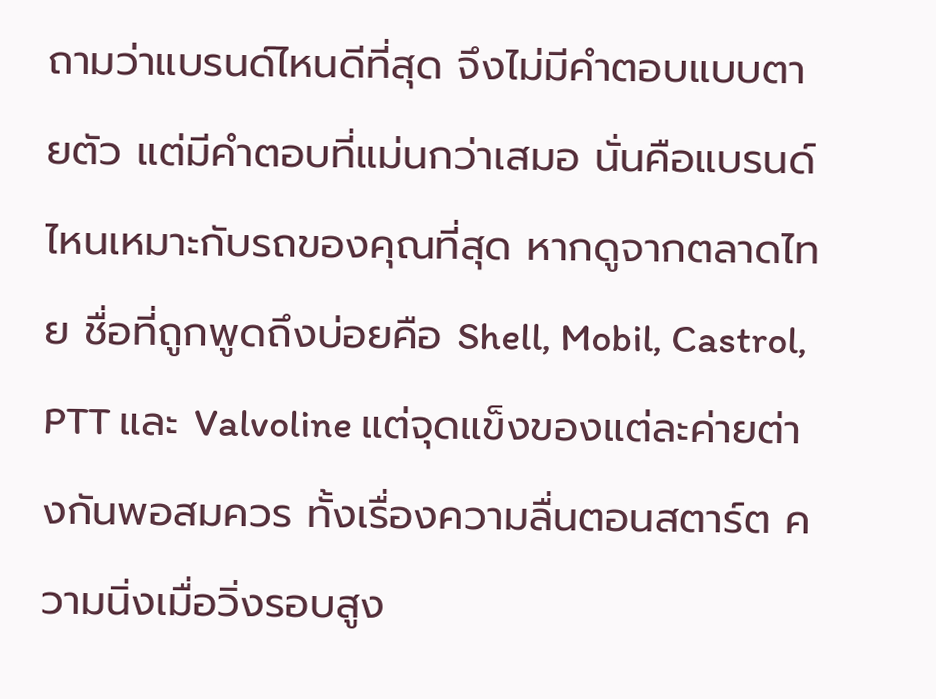ถามว่าแบรนด์ไหนดีที่สุด จึงไม่มีคำตอบแบบตายตัว แต่มีคำตอบที่แม่นกว่าเสมอ นั่นคือแบรนด์ไหนเหมาะกับรถของคุณที่สุด หากดูจากตลาดไทย ชื่อที่ถูกพูดถึงบ่อยคือ Shell, Mobil, Castrol, PTT และ Valvoline แต่จุดแข็งของแต่ละค่ายต่างกันพอสมควร ทั้งเรื่องความลื่นตอนสตาร์ต ความนิ่งเมื่อวิ่งรอบสูง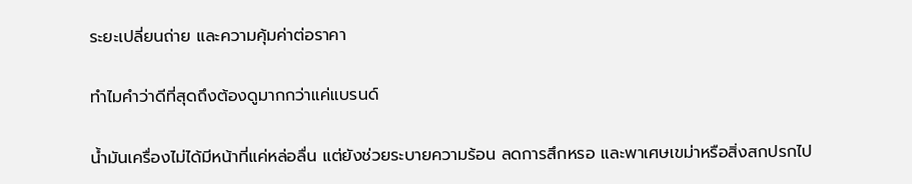ระยะเปลี่ยนถ่าย และความคุ้มค่าต่อราคา

ทำไมคำว่าดีที่สุดถึงต้องดูมากกว่าแค่แบรนด์

น้ำมันเครื่องไม่ได้มีหน้าที่แค่หล่อลื่น แต่ยังช่วยระบายความร้อน ลดการสึกหรอ และพาเศษเขม่าหรือสิ่งสกปรกไป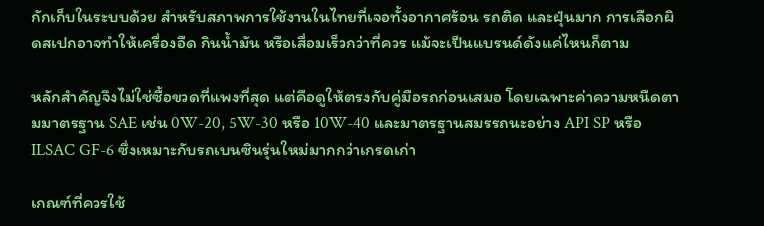กักเก็บในระบบด้วย สำหรับสภาพการใช้งานในไทยที่เจอทั้งอากาศร้อน รถติด และฝุ่นมาก การเลือกผิดสเปกอาจทำให้เครื่องอืด กินน้ำมัน หรือเสื่อมเร็วกว่าที่ควร แม้จะเป็นแบรนด์ดังแค่ไหนก็ตาม

หลักสำคัญจึงไม่ใช่ซื้อขวดที่แพงที่สุด แต่คือดูให้ตรงกับคู่มือรถก่อนเสมอ โดยเฉพาะค่าความหนืดตามมาตรฐาน SAE เช่น 0W-20, 5W-30 หรือ 10W-40 และมาตรฐานสมรรถนะอย่าง API SP หรือ ILSAC GF-6 ซึ่งเหมาะกับรถเบนซินรุ่นใหม่มากกว่าเกรดเก่า

เกณฑ์ที่ควรใช้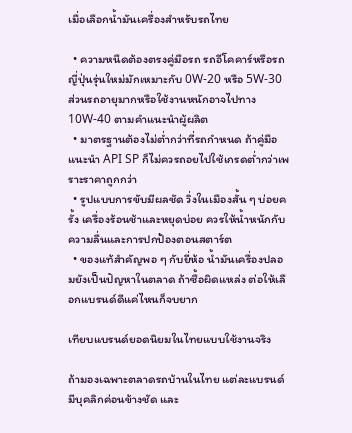เมื่อเลือกน้ำมันเครื่องสำหรับรถไทย

  • ความหนืดต้องตรงคู่มือรถ รถอีโคคาร์หรือรถญี่ปุ่นรุ่นใหม่มักเหมาะกับ 0W-20 หรือ 5W-30 ส่วนรถอายุมากหรือใช้งานหนักอาจไปทาง 10W-40 ตามคำแนะนำผู้ผลิต
  • มาตรฐานต้องไม่ต่ำกว่าที่รถกำหนด ถ้าคู่มือแนะนำ API SP ก็ไม่ควรถอยไปใช้เกรดต่ำกว่าเพราะราคาถูกกว่า
  • รูปแบบการขับมีผลชัด วิ่งในเมืองสั้น ๆ บ่อยครั้ง เครื่องร้อนช้าและหยุดบ่อย ควรให้น้ำหนักกับความลื่นและการปกป้องตอนสตาร์ต
  • ของแท้สำคัญพอ ๆ กับยี่ห้อ น้ำมันเครื่องปลอมยังเป็นปัญหาในตลาด ถ้าซื้อผิดแหล่ง ต่อให้เลือกแบรนด์ดีแค่ไหนก็จบยาก

เทียบแบรนด์ยอดนิยมในไทยแบบใช้งานจริง

ถ้ามองเฉพาะตลาดรถบ้านในไทย แต่ละแบรนด์มีบุคลิกค่อนข้างชัด และ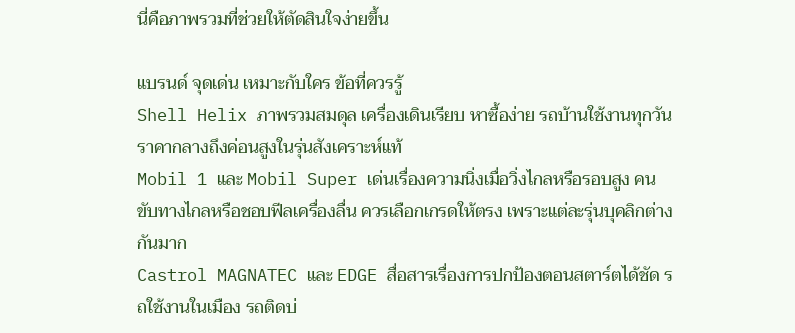นี่คือภาพรวมที่ช่วยให้ตัดสินใจง่ายขึ้น

แบรนด์ จุดเด่น เหมาะกับใคร ข้อที่ควรรู้
Shell Helix ภาพรวมสมดุล เครื่องเดินเรียบ หาซื้อง่าย รถบ้านใช้งานทุกวัน ราคากลางถึงค่อนสูงในรุ่นสังเคราะห์แท้
Mobil 1 และ Mobil Super เด่นเรื่องความนิ่งเมื่อวิ่งไกลหรือรอบสูง คนขับทางไกลหรือชอบฟีลเครื่องลื่น ควรเลือกเกรดให้ตรง เพราะแต่ละรุ่นบุคลิกต่างกันมาก
Castrol MAGNATEC และ EDGE สื่อสารเรื่องการปกป้องตอนสตาร์ตได้ชัด รถใช้งานในเมือง รถติดบ่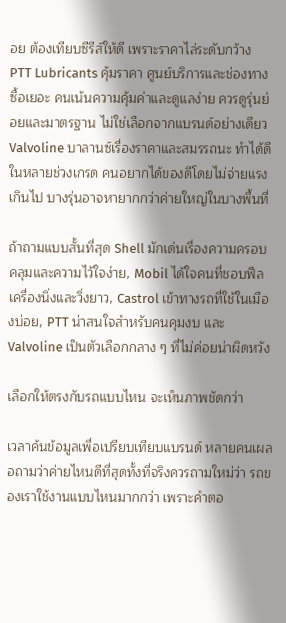อย ต้องเทียบซีรีส์ให้ดี เพราะราคาไล่ระดับกว้าง
PTT Lubricants คุ้มราคา ศูนย์บริการและช่องทางซื้อเยอะ คนเน้นความคุ้มค่าและดูแลง่าย ควรดูรุ่นย่อยและมาตรฐาน ไม่ใช่เลือกจากแบรนด์อย่างเดียว
Valvoline บาลานซ์เรื่องราคาและสมรรถนะ ทำได้ดีในหลายช่วงเกรด คนอยากได้ของดีโดยไม่จ่ายแรงเกินไป บางรุ่นอาจหายากกว่าค่ายใหญ่ในบางพื้นที่

ถ้าถามแบบสั้นที่สุด Shell มักเด่นเรื่องความครอบคลุมและความไว้ใจง่าย, Mobil ได้ใจคนที่ชอบฟีลเครื่องนิ่งและวิ่งยาว, Castrol เข้าทางรถที่ใช้ในเมืองบ่อย, PTT น่าสนใจสำหรับคนคุมงบ และ Valvoline เป็นตัวเลือกกลาง ๆ ที่ไม่ค่อยน่าผิดหวัง

เลือกให้ตรงกับรถแบบไหน จะเห็นภาพชัดกว่า

เวลาค้นข้อมูลเพื่อเปรียบเทียบแบรนด์ หลายคนเผลอถามว่าค่ายไหนดีที่สุดทั้งที่จริงควรถามใหม่ว่า รถของเราใช้งานแบบไหนมากกว่า เพราะคำตอ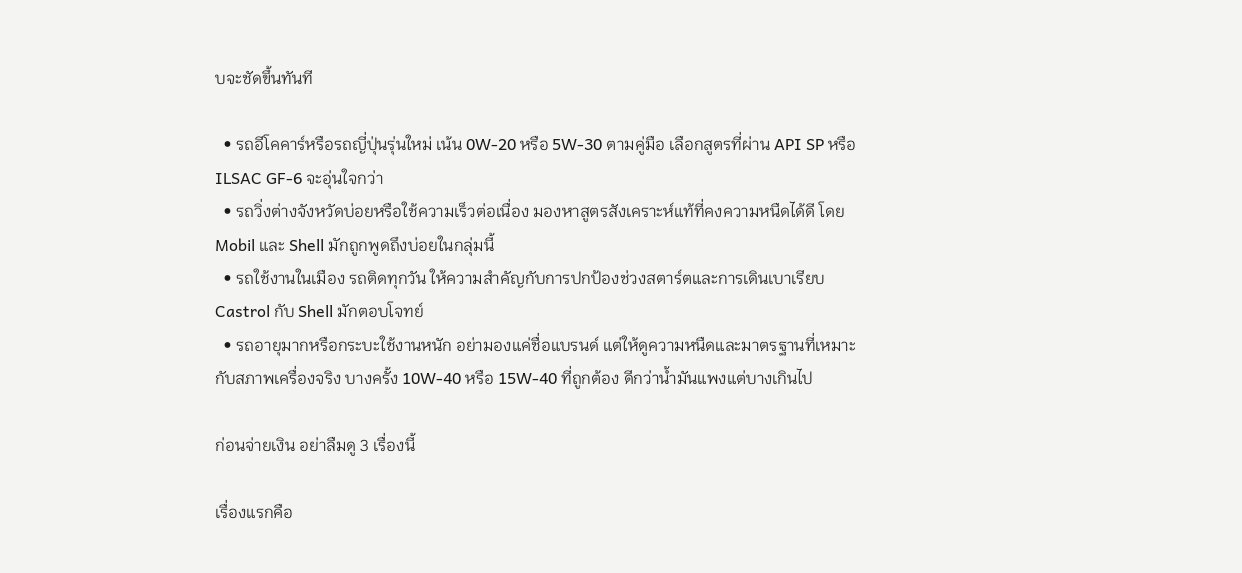บจะชัดขึ้นทันที

  • รถอีโคคาร์หรือรถญี่ปุ่นรุ่นใหม่ เน้น 0W-20 หรือ 5W-30 ตามคู่มือ เลือกสูตรที่ผ่าน API SP หรือ ILSAC GF-6 จะอุ่นใจกว่า
  • รถวิ่งต่างจังหวัดบ่อยหรือใช้ความเร็วต่อเนื่อง มองหาสูตรสังเคราะห์แท้ที่คงความหนืดได้ดี โดย Mobil และ Shell มักถูกพูดถึงบ่อยในกลุ่มนี้
  • รถใช้งานในเมือง รถติดทุกวัน ให้ความสำคัญกับการปกป้องช่วงสตาร์ตและการเดินเบาเรียบ Castrol กับ Shell มักตอบโจทย์
  • รถอายุมากหรือกระบะใช้งานหนัก อย่ามองแค่ชื่อแบรนด์ แต่ให้ดูความหนืดและมาตรฐานที่เหมาะกับสภาพเครื่องจริง บางครั้ง 10W-40 หรือ 15W-40 ที่ถูกต้อง ดีกว่าน้ำมันแพงแต่บางเกินไป

ก่อนจ่ายเงิน อย่าลืมดู 3 เรื่องนี้

เรื่องแรกคือ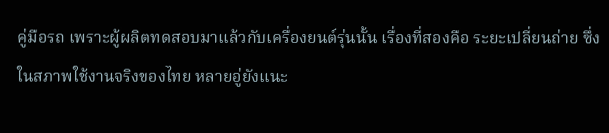คู่มือรถ เพราะผู้ผลิตทดสอบมาแล้วกับเครื่องยนต์รุ่นนั้น เรื่องที่สองคือ ระยะเปลี่ยนถ่าย ซึ่งในสภาพใช้งานจริงของไทย หลายอู่ยังแนะ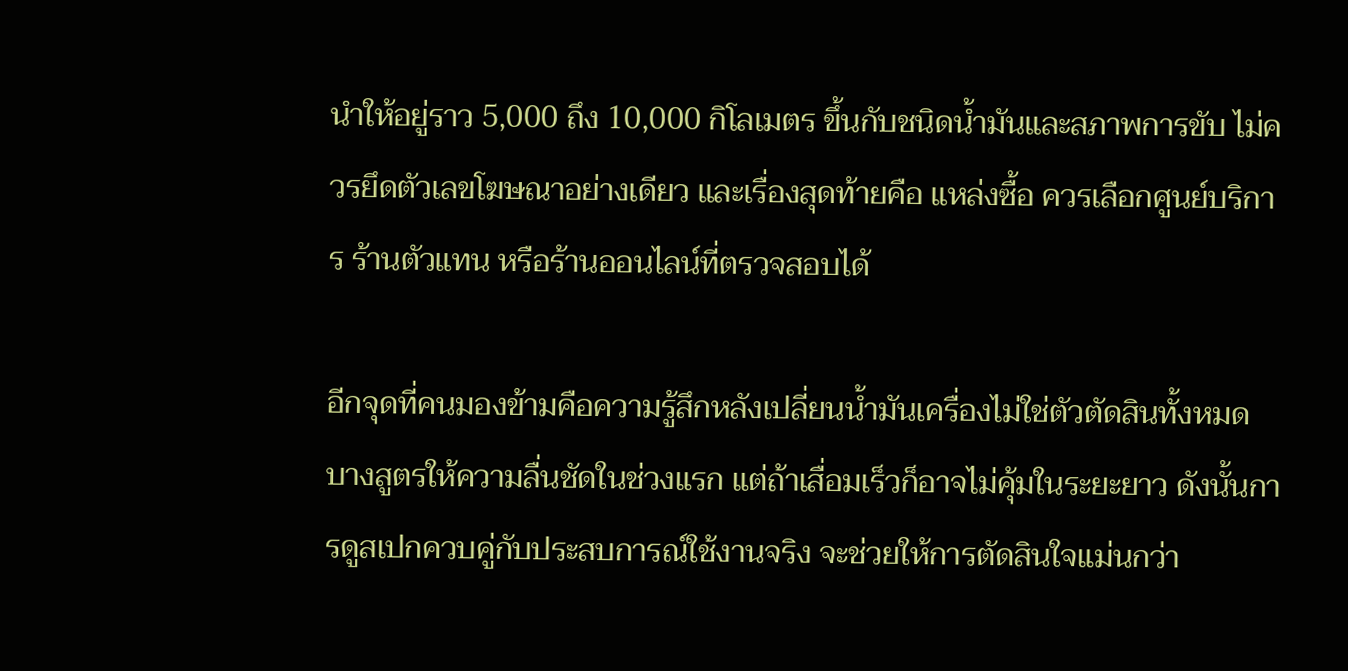นำให้อยู่ราว 5,000 ถึง 10,000 กิโลเมตร ขึ้นกับชนิดน้ำมันและสภาพการขับ ไม่ควรยึดตัวเลขโฆษณาอย่างเดียว และเรื่องสุดท้ายคือ แหล่งซื้อ ควรเลือกศูนย์บริการ ร้านตัวแทน หรือร้านออนไลน์ที่ตรวจสอบได้

อีกจุดที่คนมองข้ามคือความรู้สึกหลังเปลี่ยนน้ำมันเครื่องไม่ใช่ตัวตัดสินทั้งหมด บางสูตรให้ความลื่นชัดในช่วงแรก แต่ถ้าเสื่อมเร็วก็อาจไม่คุ้มในระยะยาว ดังนั้นการดูสเปกควบคู่กับประสบการณ์ใช้งานจริง จะช่วยให้การตัดสินใจแม่นกว่า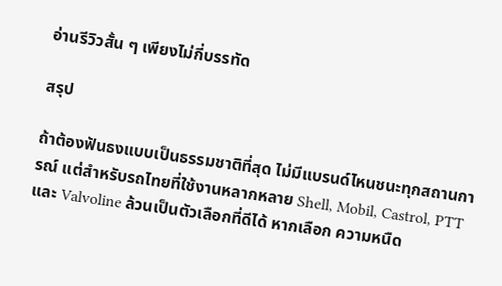อ่านรีวิวสั้น ๆ เพียงไม่กี่บรรทัด

สรุป

ถ้าต้องฟันธงแบบเป็นธรรมชาติที่สุด ไม่มีแบรนด์ไหนชนะทุกสถานการณ์ แต่สำหรับรถไทยที่ใช้งานหลากหลาย Shell, Mobil, Castrol, PTT และ Valvoline ล้วนเป็นตัวเลือกที่ดีได้ หากเลือก ความหนืด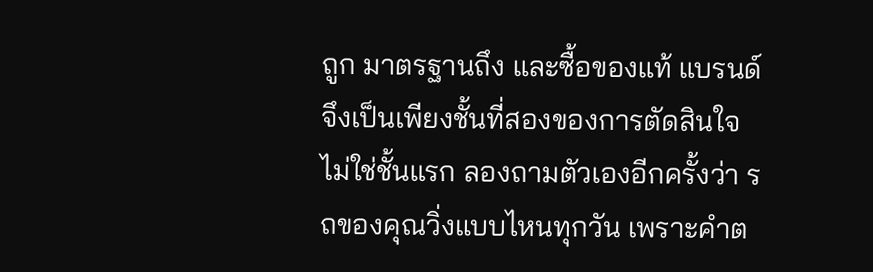ถูก มาตรฐานถึง และซื้อของแท้ แบรนด์จึงเป็นเพียงชั้นที่สองของการตัดสินใจ ไม่ใช่ชั้นแรก ลองถามตัวเองอีกครั้งว่า รถของคุณวิ่งแบบไหนทุกวัน เพราะคำต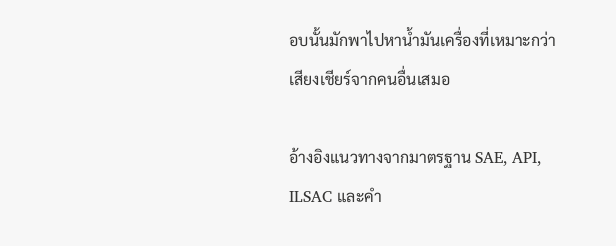อบนั้นมักพาไปหาน้ำมันเครื่องที่เหมาะกว่าเสียงเชียร์จากคนอื่นเสมอ

อ้างอิงแนวทางจากมาตรฐาน SAE, API, ILSAC และคำ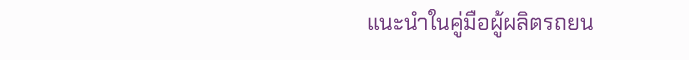แนะนำในคู่มือผู้ผลิตรถยน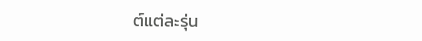ต์แต่ละรุ่น